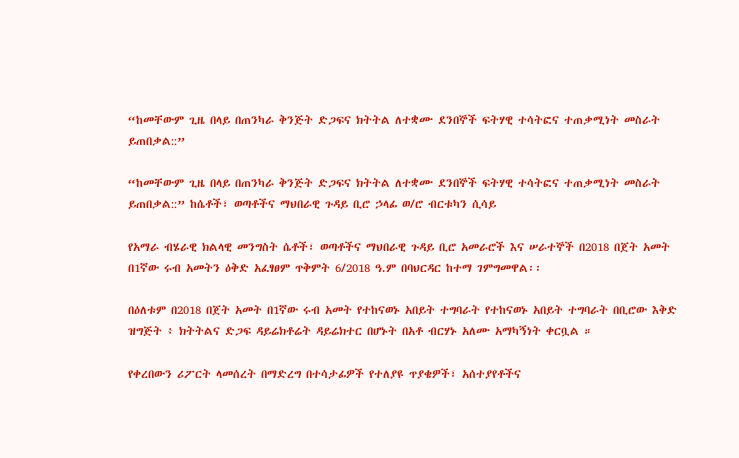“ከመቸውም ጊዜ በላይ በጠንካራ ቅንጅት ድጋፍና ክትትል ለተቋሙ ደንበኞች ፍትሃዊ ተሳትፎና ተጠቃሚነት መስራት ይጠበቃል::”

“ከመቸውም ጊዜ በላይ በጠንካራ ቅንጅት ድጋፍና ክትትል ለተቋሙ ደንበኞች ፍትሃዊ ተሳትፎና ተጠቃሚነት መስራት ይጠበቃል::” ከሴቶች፣ ወጣቶችና ማህበራዊ ጉዳይ ቢሮ ኃላፊ ወ/ሮ ብርቱካን ሲሳይ

የአማራ ብሄራዊ ክልላዊ መንግስት ሴቶች፣ ወጣቶችና ማህበራዊ ጉዳይ ቢሮ አመራሮች እና ሠራተኞች በ2018 በጀት አመት በ1ኛው ሩብ አመትን ዕቅድ አፈፃፀም ጥቅምት 6/2018 ዓ.ም በባህርዳር ከተማ ገምግመዋል፡፡

በዕለቱም በ2018 በጀት አመት በ1ኛው ሩብ አመት የተከናወኑ አበይት ተግባራት የተከናወኑ አበይት ተግባራት በቢሮው እቅድ ዝግጅት ፥ ክትትልና ድጋፍ ዳይሬክቶሬት ዳይሬክተር በሆኑት በአቶ ብርሃኑ አለሙ አማካኝነት ቀርቧል ።

የቀረበውን ሪፖርት ላመሰረት በማድረግ በተሳታፊዎች የተለያዩ ጥያቄዎች፣ አሰተያየቶችና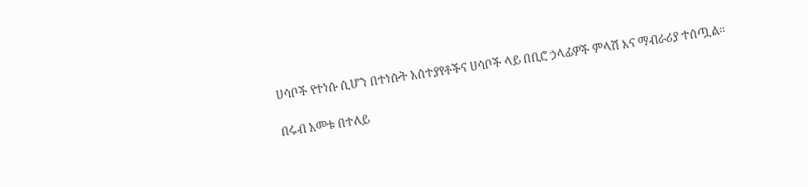ሀሳቦች የተነሱ ሲሆን በተነሱት አሰተያየቶችና ሀሳቦች ላይ በቢሮ ኃላፊዎች ምላሽ እና ማብራሪያ ተሰጧል።

በሩብ አመቱ በተለይ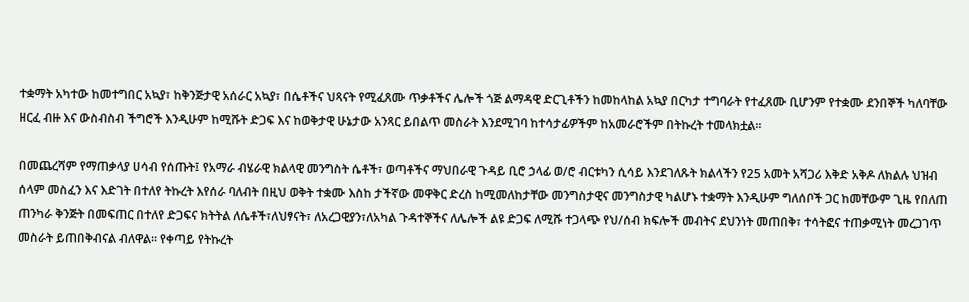ተቋማት አካተው ከመተግበር አኳያ፣ ከቅንጅታዊ አሰራር አኳያ፣ በሴቶችና ህጻናት የሚፈጸሙ ጥቃቶችና ሌሎች ጎጅ ልማዳዊ ድርጊቶችን ከመከላከል አኳያ በርካታ ተግባራት የተፈጸሙ ቢሆንም የተቋሙ ደንበኞች ካለባቸው ዘርፈ ብዙ እና ውስብስብ ችግሮች እንዲሁም ከሚሹት ድጋፍ እና ከወቅታዊ ሁኔታው አንጻር ይበልጥ መስራት እንደሚገባ ከተሳታፊዎችም ከአመራሮችም በትኩረት ተመላክቷል፡፡

በመጨረሻም የማጠቃላያ ሀሳብ የሰጡት፤ የአማራ ብሄራዊ ክልላዊ መንግስት ሴቶች፣ ወጣቶችና ማህበራዊ ጉዳይ ቢሮ ኃላፊ ወ/ሮ ብርቱካን ሲሳይ እንደገለጹት ክልላችን የ25 አመት አሻጋሪ እቅድ አቅዶ ለክልሉ ህዝብ ሰላም መስፈን እና እድገት በተለየ ትኩረት እየሰራ ባለብት በዚህ ወቅት ተቋሙ እስከ ታችኛው መዋቅር ድረስ ከሚመለከታቸው መንግስታዊና መንግስታዊ ካልሆኑ ተቋማት እንዲሁም ግለሰቦች ጋር ከመቸውም ጊዜ የበለጠ ጠንካራ ቅንጅት በመፍጠር በተለየ ድጋፍና ክትትል ለሴቶች፣ለህፃናት፣ ለአረጋዊያን፣ለአካል ጉዳተኞችና ለሌሎች ልዩ ድጋፍ ለሚሹ ተጋላጭ የህ/ሰብ ክፍሎች መብትና ደህንነት መጠበቅ፣ ተሳትፎና ተጠቃሚነት መረጋገጥ መስራት ይጠበቅብናል ብለዋል፡፡ የቀጣይ የትኩረት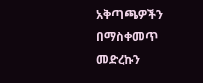አቅጣጫዎችን በማስቀመጥ መድረኩን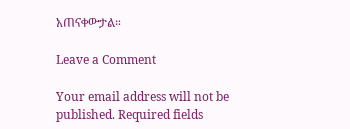አጠናቀውታል።

Leave a Comment

Your email address will not be published. Required fields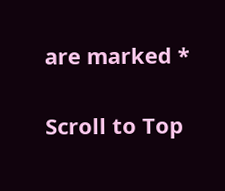are marked *

Scroll to Top